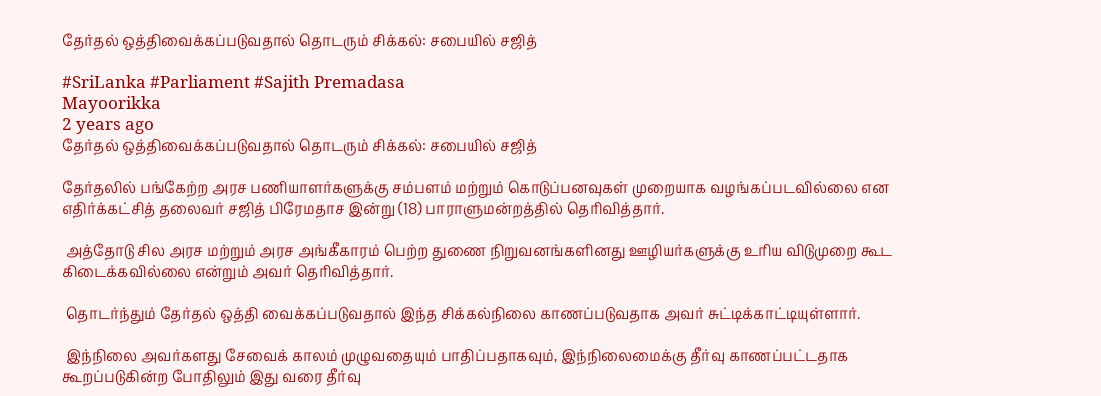தேர்தல் ஒத்திவைக்கப்படுவதால் தொடரும் சிக்கல்: சபையில் சஜித்

#SriLanka #Parliament #Sajith Premadasa
Mayoorikka
2 years ago
தேர்தல் ஒத்திவைக்கப்படுவதால் தொடரும் சிக்கல்: சபையில் சஜித்

தேர்தலில் பங்கேற்ற அரச பணியாளர்களுக்கு சம்பளம் மற்றும் கொடுப்பனவுகள் முறையாக வழங்கப்படவில்லை என எதிர்க்கட்சித் தலைவர் சஜித் பிரேமதாச இன்று (18) பாராளுமன்றத்தில் தெரிவித்தார்.

 அத்தோடு சில அரச மற்றும் அரச அங்கீகாரம் பெற்ற துணை நிறுவனங்களினது ஊழியர்களுக்கு உரிய விடுமுறை கூட கிடைக்கவில்லை என்றும் அவர் தெரிவித்தார்.

 தொடர்ந்தும் தேர்தல் ஒத்தி வைக்கப்படுவதால் இந்த சிக்கல்நிலை காணப்படுவதாக அவர் சுட்டிக்காட்டியுள்ளார்.

 இந்நிலை அவர்களது சேவைக் காலம் முழுவதையும் பாதிப்பதாகவும், இந்நிலைமைக்கு தீர்வு காணப்பட்டதாக கூறப்படுகின்ற போதிலும் இது வரை தீர்வு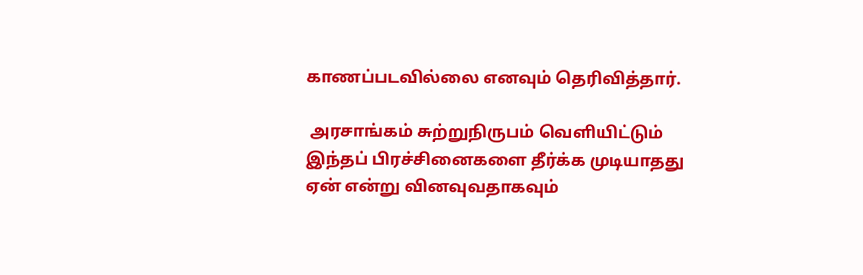காணப்படவில்லை எனவும் தெரிவித்தார்.

 அரசாங்கம் சுற்றுநிருபம் வெளியிட்டும் இந்தப் பிரச்சினைகளை தீர்க்க முடியாதது ஏன் என்று வினவுவதாகவும்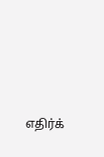எதிர்க்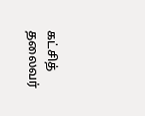கட்சித் தலைவர்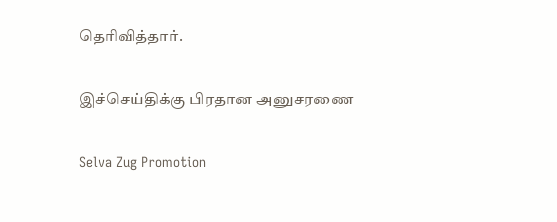தெரிவித்தார்.

இச்செய்திக்கு பிரதான அனுசரணை

Selva Zug Promotion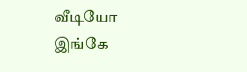வீடியோ இங்கே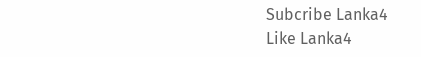Subcribe Lanka4
Like Lanka4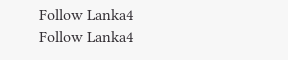Follow Lanka4
Follow Lanka4